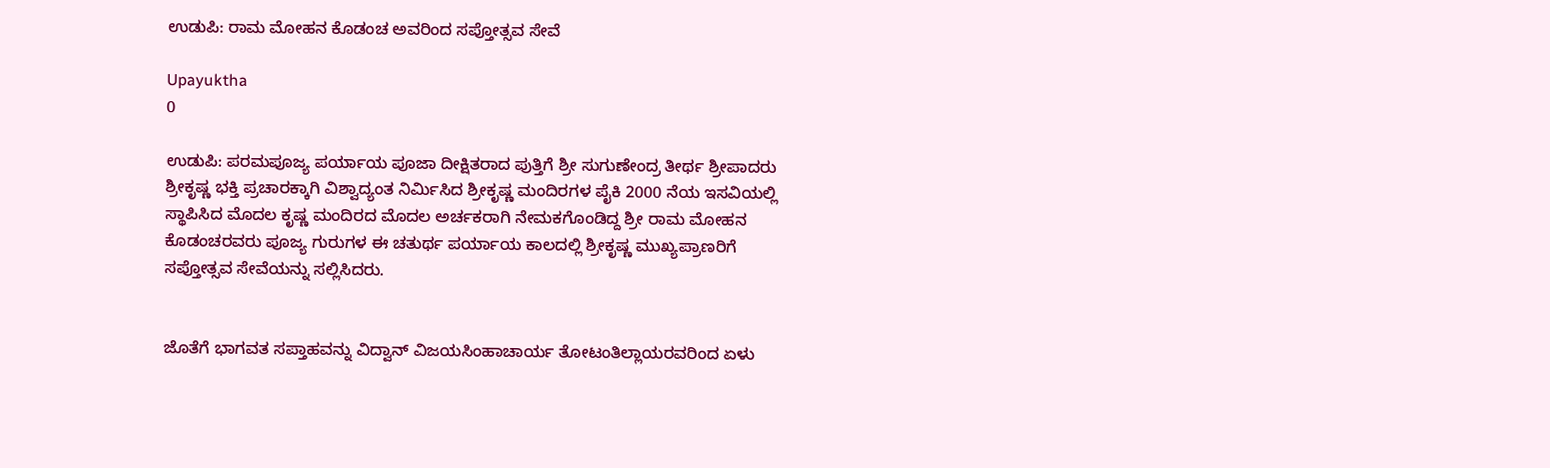ಉಡುಪಿ: ರಾಮ ಮೋಹನ ಕೊಡಂಚ ಅವರಿಂದ ಸಪ್ತೋತ್ಸವ ಸೇವೆ

Upayuktha
0

ಉಡುಪಿ: ಪರಮಪೂಜ್ಯ ಪರ್ಯಾಯ ಪೂಜಾ ದೀಕ್ಷಿತರಾದ ಪುತ್ತಿಗೆ ಶ್ರೀ ಸುಗುಣೇಂದ್ರ ತೀರ್ಥ ಶ್ರೀಪಾದರು ಶ್ರೀಕೃಷ್ಣ ಭಕ್ತಿ ಪ್ರಚಾರಕ್ಕಾಗಿ ವಿಶ್ವಾದ್ಯಂತ ನಿರ್ಮಿಸಿದ ಶ್ರೀಕೃಷ್ಣ ಮಂದಿರಗಳ ಪೈಕಿ 2000 ನೆಯ ಇಸವಿಯಲ್ಲಿ ಸ್ಥಾಪಿಸಿದ ಮೊದಲ ಕೃಷ್ಣ ಮಂದಿರದ ಮೊದಲ ಅರ್ಚಕರಾಗಿ ನೇಮಕಗೊಂಡಿದ್ದ ಶ್ರೀ ರಾಮ ಮೋಹನ ಕೊಡಂಚರವರು ಪೂಜ್ಯ ಗುರುಗಳ ಈ ಚತುರ್ಥ ಪರ್ಯಾಯ ಕಾಲದಲ್ಲಿ ಶ್ರೀಕೃಷ್ಣ ಮುಖ್ಯಪ್ರಾಣರಿಗೆ ಸಪ್ತೋತ್ಸವ ಸೇವೆಯನ್ನು ಸಲ್ಲಿಸಿದರು.


ಜೊತೆಗೆ ಭಾಗವತ ಸಪ್ತಾಹವನ್ನು ವಿದ್ವಾನ್ ವಿಜಯಸಿಂಹಾಚಾರ್ಯ ತೋಟಂತಿಲ್ಲಾಯರವರಿಂದ ಏಳು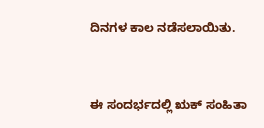ದಿನಗಳ ಕಾಲ ನಡೆಸಲಾಯಿತು.



ಈ ಸಂದರ್ಭದಲ್ಲಿ ಋಕ್ ಸಂಹಿತಾ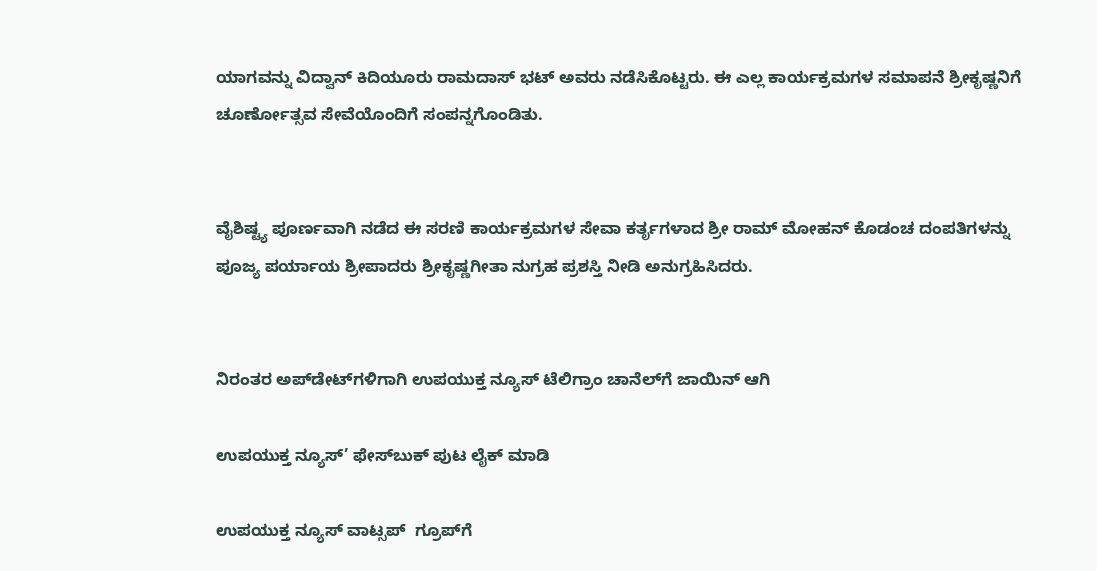ಯಾಗವನ್ನು ವಿದ್ವಾನ್ ಕಿದಿಯೂರು ರಾಮದಾಸ್ ಭಟ್ ಅವರು ನಡೆಸಿಕೊಟ್ಟರು. ಈ ಎಲ್ಲ ಕಾರ್ಯಕ್ರಮಗಳ ಸಮಾಪನೆ ಶ್ರೀಕೃಷ್ಣನಿಗೆ ಚೂರ್ಣೋತ್ಸವ ಸೇವೆಯೊಂದಿಗೆ ಸಂಪನ್ನಗೊಂಡಿತು.


ವೈಶಿಷ್ಟ್ಯ ಪೂರ್ಣವಾಗಿ ನಡೆದ ಈ ಸರಣಿ ಕಾರ್ಯಕ್ರಮಗಳ ಸೇವಾ ಕರ್ತೃಗಳಾದ ಶ್ರೀ ರಾಮ್ ಮೋಹನ್ ಕೊಡಂಚ ದಂಪತಿಗಳನ್ನು ಪೂಜ್ಯ ಪರ್ಯಾಯ ಶ್ರೀಪಾದರು ಶ್ರೀಕೃಷ್ಣಗೀತಾ ನುಗ್ರಹ ಪ್ರಶಸ್ತಿ ನೀಡಿ ಅನುಗ್ರಹಿಸಿದರು.


ನಿರಂತರ ಅಪ್‌ಡೇಟ್‌ಗಳಿಗಾಗಿ ಉಪಯುಕ್ತ ನ್ಯೂಸ್‌ ಟೆಲಿಗ್ರಾಂ ಚಾನೆಲ್‌ಗೆ ಜಾಯಿನ್‌ ಆಗಿ

ಉಪಯುಕ್ತ ನ್ಯೂಸ್‌’ ಫೇಸ್‌ಬುಕ್ ಪುಟ ಲೈಕ್ ಮಾಡಿ

ಉಪಯುಕ್ತ ನ್ಯೂಸ್‌ ವಾಟ್ಸಪ್‌  ಗ್ರೂಪ್‌ಗೆ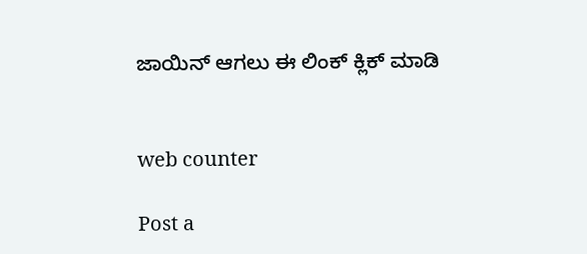ಜಾಯಿನ್ ಆಗಲು ಈ ಲಿಂಕ್ ಕ್ಲಿಕ್ ಮಾಡಿ


web counter

Post a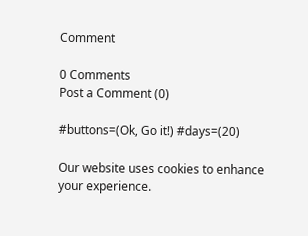Comment

0 Comments
Post a Comment (0)

#buttons=(Ok, Go it!) #days=(20)

Our website uses cookies to enhance your experience.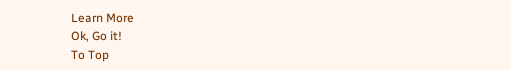Learn More
Ok, Go it!
To Top